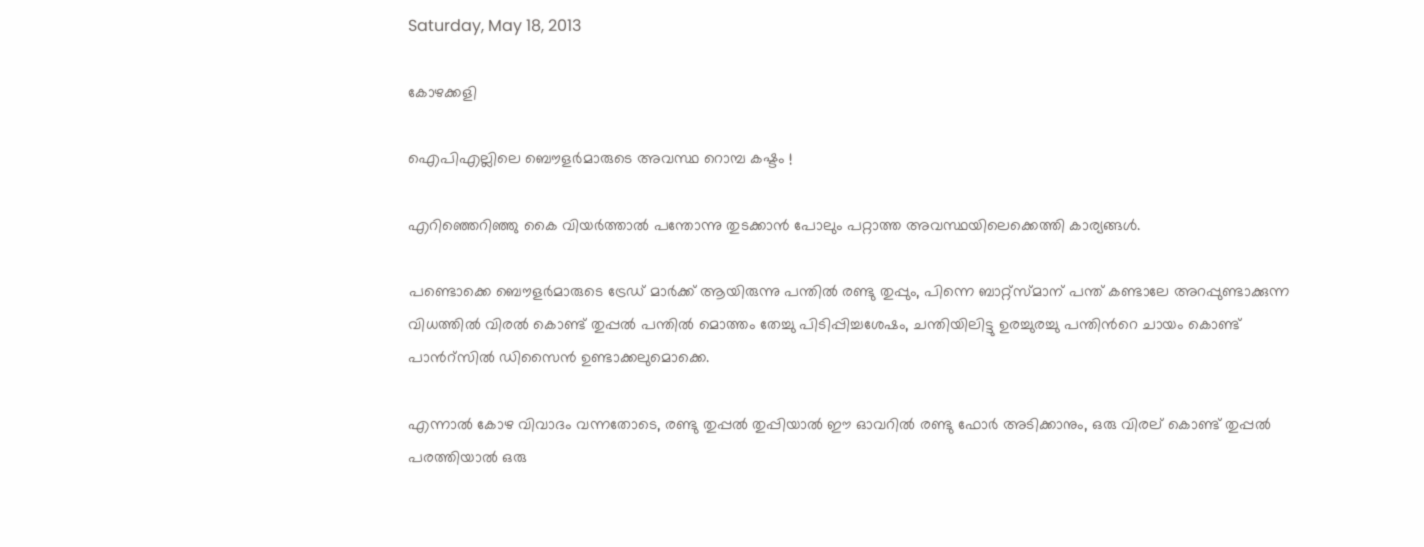Saturday, May 18, 2013

കോഴക്കളി

ഐപിഎല്ലിലെ ബൌളര്‍മാരുടെ അവസ്ഥ റൊമ്പ കഷ്ടം !

എറിഞ്ഞെറിഞ്ഞു കൈ വിയര്‍ത്താല്‍ പന്തോന്നു തുടക്കാന്‍ പോലും പറ്റാത്ത അവസ്ഥയിലെക്കെത്തി കാര്യങ്ങള്‍.

പണ്ടൊക്കെ ബൌളര്‍മാരുടെ ട്രേഡ് മാര്‍ക്ക് ആയിരുന്നു പന്തില്‍ രണ്ടു തുപ്പും, പിന്നെ ബാറ്റ്സ്മാന് പന്ത് കണ്ടാലേ അറപ്പുണ്ടാക്കുന്ന വിധത്തില്‍ വിരല്‍ കൊണ്ട് തുപ്പല്‍ പന്തില്‍ മൊത്തം തേച്ചു പിടിപ്പിച്ചശേഷം, ചന്തിയിലിട്ടു ഉരച്ചുരച്ചു പന്തിന്‍റെ ചായം കൊണ്ട് പാന്‍റ്സില്‍ ഡിസൈന്‍ ഉണ്ടാക്കലുമൊക്കെ.

എന്നാല്‍ കോഴ വിവാദം വന്നതോടെ, രണ്ടു തുപ്പല്‍ തുപ്പിയാല്‍ ഈ ഓവറില്‍ രണ്ടു ഫോര്‍ അടിക്കാനും, ഒരു വിരല് കൊണ്ട് തുപ്പല്‍ പരത്തിയാല്‍ ഒരു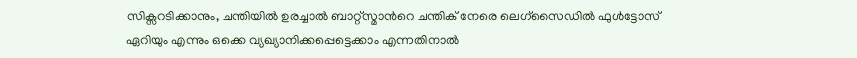സിക്സറടിക്കാനും, ചന്തിയില്‍ ഉരച്ചാല്‍ ബാറ്റ്സ്മാന്‍റെ ചന്തിക് നേരെ ലെഗ്സൈഡില്‍ ഫുള്‍ട്ടോസ് ഏറിയും എന്നും ഒക്കെ വ്യഖ്യാനിക്കപ്പെട്ടെക്കാം എന്നതിനാല്‍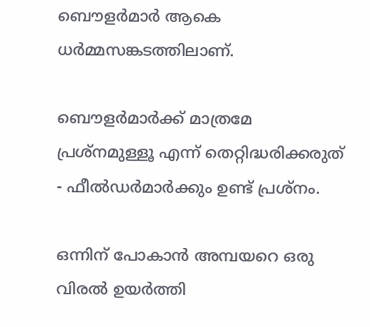ബൌളര്‍മാര്‍ ആകെ ധര്‍മ്മസങ്കടത്തിലാണ്.

ബൌളര്‍മാര്‍ക്ക് മാത്രമേ പ്രശ്നമുള്ളൂ എന്ന് തെറ്റിദ്ധരിക്കരുത് - ഫീല്‍ഡര്‍മാര്‍ക്കും ഉണ്ട് പ്രശ്നം.

ഒന്നിന് പോകാന്‍ അമ്പയറെ ഒരു വിരല്‍ ഉയര്‍ത്തി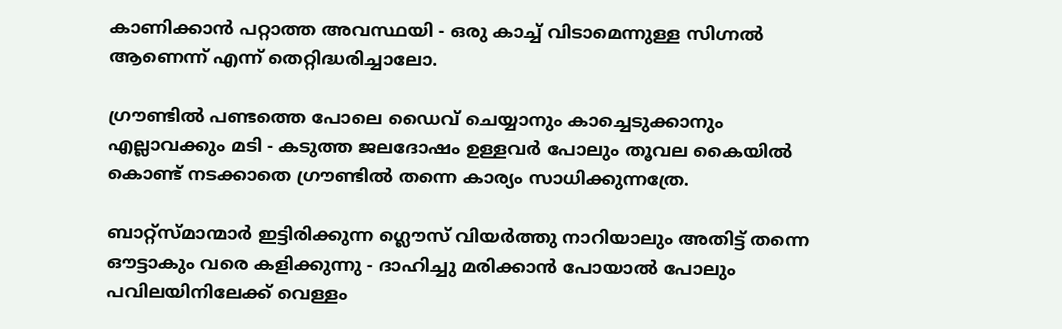കാണിക്കാന്‍ പറ്റാത്ത അവസ്ഥയി - ഒരു കാച്ച് വിടാമെന്നുള്ള സിഗ്നല്‍ ആണെന്ന് എന്ന് തെറ്റിദ്ധരിച്ചാലോ.

ഗ്രൗണ്ടില്‍ പണ്ടത്തെ പോലെ ഡൈവ് ചെയ്യാനും കാച്ചെടുക്കാനും എല്ലാവക്കും മടി - കടുത്ത ജലദോഷം ഉള്ളവര്‍ പോലും തൂവല കൈയില്‍ കൊണ്ട് നടക്കാതെ ഗ്രൗണ്ടില്‍ തന്നെ കാര്യം സാധിക്കുന്നത്രേ.

ബാറ്റ്സ്മാന്മാര്‍ ഇട്ടിരിക്കുന്ന ഗ്ലൌസ് വിയര്‍ത്തു നാറിയാലും അതിട്ട് തന്നെ ഔട്ടാകും വരെ കളിക്കുന്നു - ദാഹിച്ചു മരിക്കാന്‍ പോയാല്‍ പോലും പവിലയിനിലേക്ക് വെള്ളം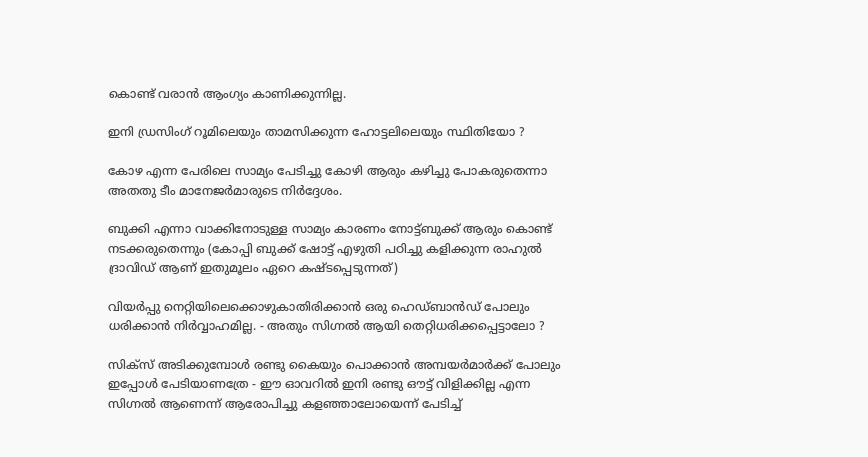കൊണ്ട് വരാന്‍ ആംഗ്യം കാണിക്കുന്നില്ല.

ഇനി ഡ്രസിംഗ് റൂമിലെയും താമസിക്കുന്ന ഹോട്ടലിലെയും സ്ഥിതിയോ ?

കോഴ എന്ന പേരിലെ സാമ്യം പേടിച്ചു കോഴി ആരും കഴിച്ചു പോകരുതെന്നാ അതതു ടീം മാനേജര്‍മാരുടെ നിര്‍ദ്ദേശം.

ബുക്കി എന്നാ വാക്കിനോടുള്ള സാമ്യം കാരണം നോട്ട്ബുക്ക് ആരും കൊണ്ട് നടക്കരുതെന്നും (കോപ്പി ബുക്ക് ഷോട്ട് എഴുതി പഠിച്ചു കളിക്കുന്ന രാഹുല്‍ ദ്രാവിഡ് ആണ് ഇതുമൂലം ഏറെ കഷ്ടപ്പെടുന്നത്)

വിയര്‍പ്പു നെറ്റിയിലെക്കൊഴുകാതിരിക്കാന്‍ ഒരു ഹെഡ്ബാന്‍ഡ് പോലും ധരിക്കാന്‍ നിര്‍വ്വാഹമില്ല. - അതും സിഗ്നല്‍ ആയി തെറ്റിധരിക്കപ്പെട്ടാലോ ?

സിക്സ് അടിക്കുമ്പോള്‍ രണ്ടു കൈയും പൊക്കാന്‍ അമ്പയര്‍മാര്‍ക്ക് പോലും ഇപ്പോള്‍ പേടിയാണത്രേ - ഈ ഓവറില്‍ ഇനി രണ്ടു ഔട്ട്‌ വിളിക്കില്ല എന്ന സിഗ്നല്‍ ആണെന്ന് ആരോപിച്ചു കളഞ്ഞാലോയെന്ന്‍ പേടിച്ച്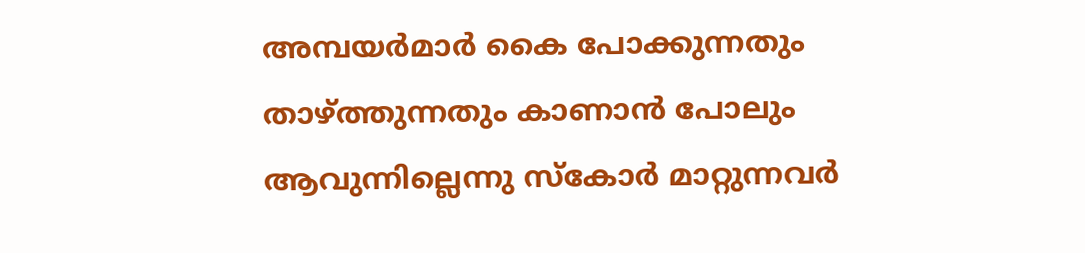അമ്പയര്‍മാര്‍ കൈ പോക്കുന്നതും താഴ്ത്തുന്നതും കാണാന്‍ പോലും ആവുന്നില്ലെന്നു സ്കോര്‍ മാറ്റുന്നവര്‍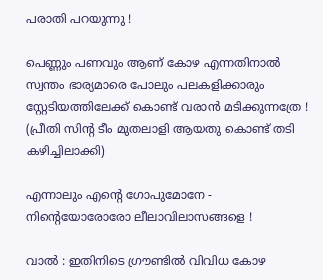പരാതി പറയുന്നു !

പെണ്ണും പണവും ആണ് കോഴ എന്നതിനാല്‍ സ്വന്തം ഭാര്യമാരെ പോലും പലകളിക്കാരും സ്റ്റേടിയത്തിലേക്ക് കൊണ്ട് വരാന്‍ മടിക്കുന്നത്രേ ! (പ്രീതി സിന്റ ടീം മുതലാളി ആയതു കൊണ്ട് തടി കഴിച്ചിലാക്കി)

എന്നാലും എന്‍റെ ഗോപുമോനേ - നിന്‍റെയോരോരോ ലീലാവിലാസങ്ങളെ !

വാല്‍ : ഇതിനിടെ ഗ്രൗണ്ടില്‍ വിവിധ കോഴ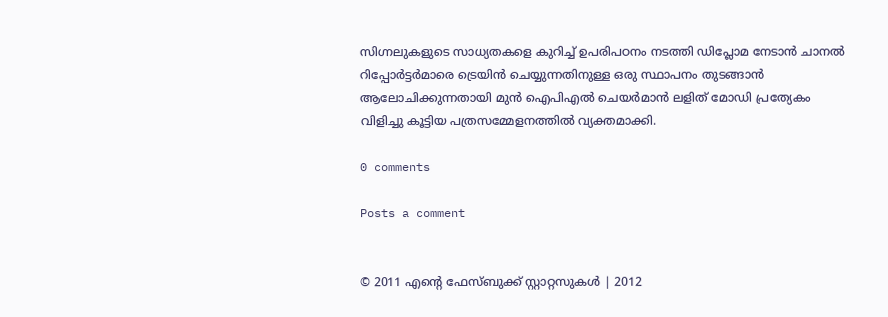സിഗ്നലുകളുടെ സാധ്യതകളെ കുറിച്ച് ഉപരിപഠനം നടത്തി ഡിപ്ലോമ നേടാന്‍ ചാനല്‍ റിപ്പോര്‍ട്ടര്‍മാരെ ട്രെയിന്‍ ചെയ്യുന്നതിനുള്ള ഒരു സ്ഥാപനം തുടങ്ങാന്‍ ആലോചിക്കുന്നതായി മുന്‍ ഐപിഎല്‍ ചെയര്‍മാന്‍ ലളിത് മോഡി പ്രത്യേകം വിളിച്ചു കൂട്ടിയ പത്രസമ്മേളനത്തില്‍ വ്യക്തമാക്കി.

0 comments

Posts a comment


© 2011 എന്‍റെ ഫേസ്ബുക്ക് സ്റ്റാറ്റസുകള്‍ | 2012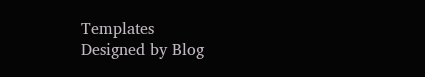Templates
Designed by Blog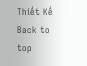Thiết Kế
Back to top